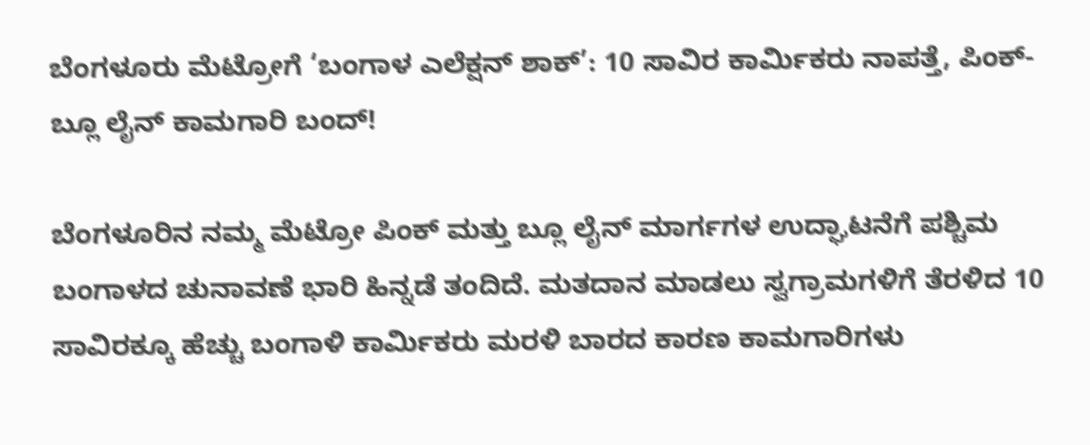ಬೆಂಗಳೂರು ಮೆಟ್ರೋಗೆ ‘ಬಂಗಾಳ ಎಲೆಕ್ಷನ್ ಶಾಕ್’: 10 ಸಾವಿರ ಕಾರ್ಮಿಕರು ನಾಪತ್ತೆ, ಪಿಂಕ್-ಬ್ಲೂ ಲೈನ್ ಕಾಮಗಾರಿ ಬಂದ್!

ಬೆಂಗಳೂರಿನ ನಮ್ಮ ಮೆಟ್ರೋ ಪಿಂಕ್ ಮತ್ತು ಬ್ಲೂ ಲೈನ್ ಮಾರ್ಗಗಳ ಉದ್ಘಾಟನೆಗೆ ಪಶ್ಚಿಮ ಬಂಗಾಳದ ಚುನಾವಣೆ ಭಾರಿ ಹಿನ್ನಡೆ ತಂದಿದೆ. ಮತದಾನ ಮಾಡಲು ಸ್ವಗ್ರಾಮಗಳಿಗೆ ತೆರಳಿದ 10 ಸಾವಿರಕ್ಕೂ ಹೆಚ್ಚು ಬಂಗಾಳಿ ಕಾರ್ಮಿಕರು ಮರಳಿ ಬಾರದ ಕಾರಣ ಕಾಮಗಾರಿಗಳು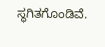ಸ್ಥಗಿತಗೊಂಡಿವೆ.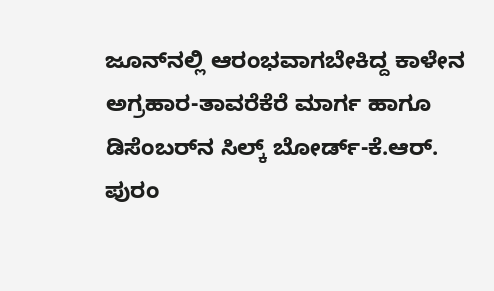ಜೂನ್‌ನಲ್ಲಿ ಆರಂಭವಾಗಬೇಕಿದ್ದ ಕಾಳೇನ ಅಗ್ರಹಾರ-ತಾವರೆಕೆರೆ ಮಾರ್ಗ ಹಾಗೂ ಡಿಸೆಂಬರ್‌ನ ಸಿಲ್ಕ್ ಬೋರ್ಡ್-ಕೆ.ಆರ್. ಪುರಂ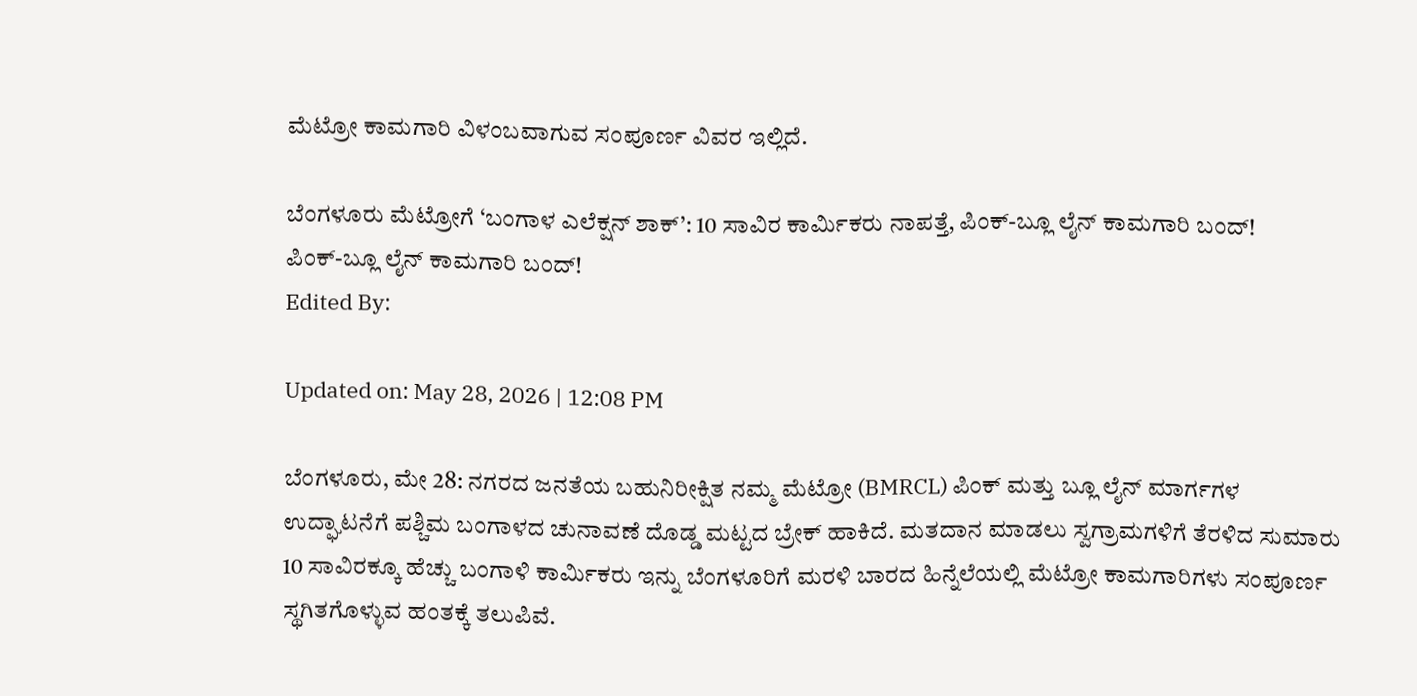ಮೆಟ್ರೋ ಕಾಮಗಾರಿ ವಿಳಂಬವಾಗುವ ಸಂಪೂರ್ಣ ವಿವರ ಇಲ್ಲಿದೆ.

ಬೆಂಗಳೂರು ಮೆಟ್ರೋಗೆ ‘ಬಂಗಾಳ ಎಲೆಕ್ಷನ್ ಶಾಕ್’: 10 ಸಾವಿರ ಕಾರ್ಮಿಕರು ನಾಪತ್ತೆ, ಪಿಂಕ್-ಬ್ಲೂ ಲೈನ್ ಕಾಮಗಾರಿ ಬಂದ್!
ಪಿಂಕ್-ಬ್ಲೂ ಲೈನ್ ಕಾಮಗಾರಿ ಬಂದ್!
Edited By:

Updated on: May 28, 2026 | 12:08 PM

ಬೆಂಗಳೂರು, ಮೇ 28: ನಗರದ ಜನತೆಯ ಬಹುನಿರೀಕ್ಷಿತ ನಮ್ಮ ಮೆಟ್ರೋ (BMRCL) ಪಿಂಕ್ ಮತ್ತು ಬ್ಲೂ ಲೈನ್ ಮಾರ್ಗಗಳ ಉದ್ಘಾಟನೆಗೆ ಪಶ್ಚಿಮ ಬಂಗಾಳದ ಚುನಾವಣೆ ದೊಡ್ಡ ಮಟ್ಟದ ಬ್ರೇಕ್ ಹಾಕಿದೆ. ಮತದಾನ ಮಾಡಲು ಸ್ವಗ್ರಾಮಗಳಿಗೆ ತೆರಳಿದ ಸುಮಾರು 10 ಸಾವಿರಕ್ಕೂ ಹೆಚ್ಚು ಬಂಗಾಳಿ ಕಾರ್ಮಿಕರು ಇನ್ನು ಬೆಂಗಳೂರಿಗೆ ಮರಳಿ ಬಾರದ ಹಿನ್ನೆಲೆಯಲ್ಲಿ ಮೆಟ್ರೋ ಕಾಮಗಾರಿಗಳು ಸಂಪೂರ್ಣ ಸ್ಥಗಿತಗೊಳ್ಳುವ ಹಂತಕ್ಕೆ ತಲುಪಿವೆ.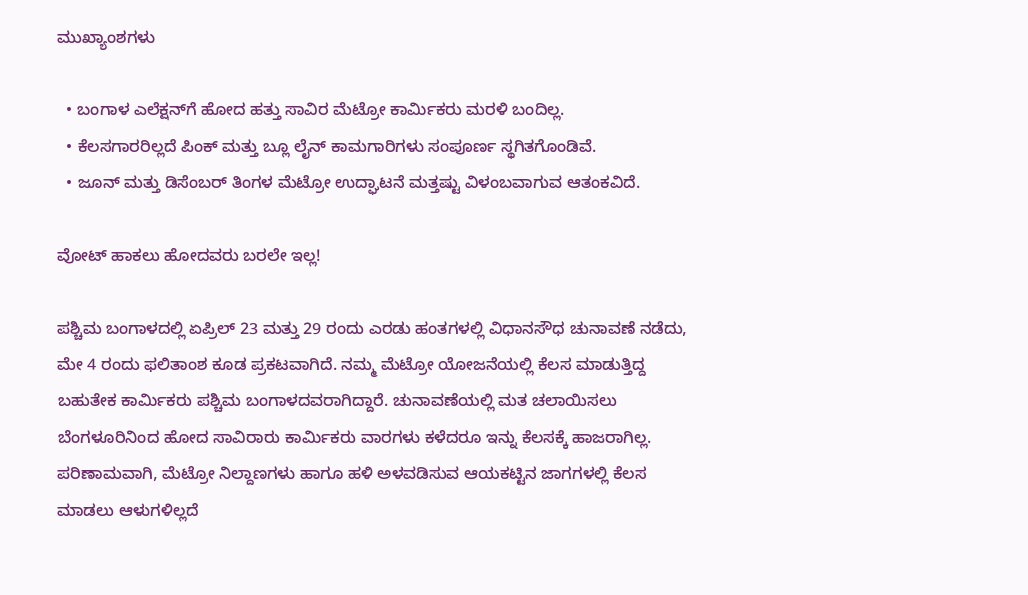ಮುಖ್ಯಾಂಶಗಳು

  • ಬಂಗಾಳ ಎಲೆಕ್ಷನ್‌ಗೆ ಹೋದ ಹತ್ತು ಸಾವಿರ ಮೆಟ್ರೋ ಕಾರ್ಮಿಕರು ಮರಳಿ ಬಂದಿಲ್ಲ.
  • ಕೆಲಸಗಾರರಿಲ್ಲದೆ ಪಿಂಕ್ ಮತ್ತು ಬ್ಲೂ ಲೈನ್ ಕಾಮಗಾರಿಗಳು ಸಂಪೂರ್ಣ ಸ್ಥಗಿತಗೊಂಡಿವೆ.
  • ಜೂನ್ ಮತ್ತು ಡಿಸೆಂಬರ್ ತಿಂಗಳ ಮೆಟ್ರೋ ಉದ್ಘಾಟನೆ ಮತ್ತಷ್ಟು ವಿಳಂಬವಾಗುವ ಆತಂಕವಿದೆ.

ವೋಟ್ ಹಾಕಲು ಹೋದವರು ಬರಲೇ ಇಲ್ಲ!

ಪಶ್ಚಿಮ ಬಂಗಾಳದಲ್ಲಿ ಏಪ್ರಿಲ್ 23 ಮತ್ತು 29 ರಂದು ಎರಡು ಹಂತಗಳಲ್ಲಿ ವಿಧಾನಸೌಧ ಚುನಾವಣೆ ನಡೆದು, ಮೇ 4 ರಂದು ಫಲಿತಾಂಶ ಕೂಡ ಪ್ರಕಟವಾಗಿದೆ. ನಮ್ಮ ಮೆಟ್ರೋ ಯೋಜನೆಯಲ್ಲಿ ಕೆಲಸ ಮಾಡುತ್ತಿದ್ದ ಬಹುತೇಕ ಕಾರ್ಮಿಕರು ಪಶ್ಚಿಮ ಬಂಗಾಳದವರಾಗಿದ್ದಾರೆ. ಚುನಾವಣೆಯಲ್ಲಿ ಮತ ಚಲಾಯಿಸಲು ಬೆಂಗಳೂರಿನಿಂದ ಹೋದ ಸಾವಿರಾರು ಕಾರ್ಮಿಕರು ವಾರಗಳು ಕಳೆದರೂ ಇನ್ನು ಕೆಲಸಕ್ಕೆ ಹಾಜರಾಗಿಲ್ಲ. ಪರಿಣಾಮವಾಗಿ, ಮೆಟ್ರೋ ನಿಲ್ದಾಣಗಳು ಹಾಗೂ ಹಳಿ ಅಳವಡಿಸುವ ಆಯಕಟ್ಟಿನ ಜಾಗಗಳಲ್ಲಿ ಕೆಲಸ ಮಾಡಲು ಆಳುಗಳಿಲ್ಲದೆ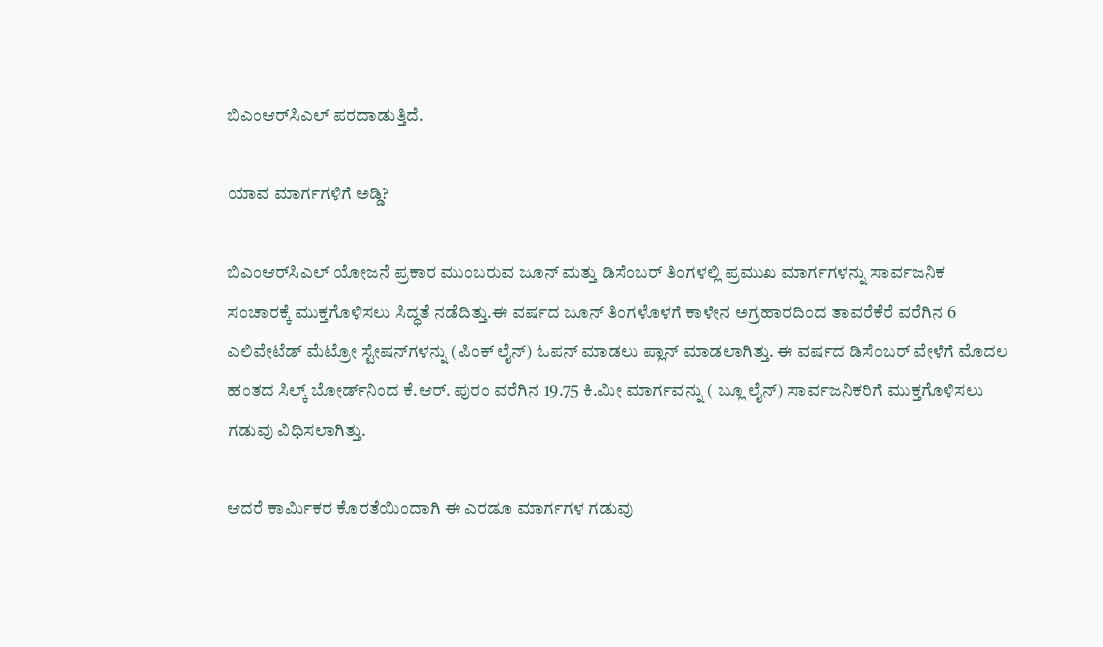ಬಿಎಂಆರ್‌ಸಿಎಲ್ ಪರದಾಡುತ್ತಿದೆ.

ಯಾವ ಮಾರ್ಗಗಳಿಗೆ ಅಡ್ಡಿ?

ಬಿಎಂಆರ್‌ಸಿಎಲ್ ಯೋಜನೆ ಪ್ರಕಾರ ಮುಂಬರುವ ಜೂನ್ ಮತ್ತು ಡಿಸೆಂಬರ್ ತಿಂಗಳಲ್ಲಿ ಪ್ರಮುಖ ಮಾರ್ಗಗಳನ್ನು ಸಾರ್ವಜನಿಕ ಸಂಚಾರಕ್ಕೆ ಮುಕ್ತಗೊಳಿಸಲು ಸಿದ್ಧತೆ ನಡೆದಿತ್ತು.ಈ ವರ್ಷದ ಜೂನ್ ತಿಂಗಳೊಳಗೆ ಕಾಳೇನ ಅಗ್ರಹಾರದಿಂದ ತಾವರೆಕೆರೆ ವರೆಗಿನ 6 ಎಲಿವೇಟೆಡ್ ಮೆಟ್ರೋ ಸ್ಟೇಷನ್‌ಗಳನ್ನು (ಪಿಂಕ್ ಲೈನ್) ಓಪನ್ ಮಾಡಲು ಪ್ಲಾನ್ ಮಾಡಲಾಗಿತ್ತು. ಈ ವರ್ಷದ ಡಿಸೆಂಬರ್ ವೇಳೆಗೆ ಮೊದಲ ಹಂತದ ಸಿಲ್ಕ್ ಬೋರ್ಡ್‌ನಿಂದ ಕೆ.ಆರ್. ಪುರಂ ವರೆಗಿನ 19.75 ಕಿ.ಮೀ ಮಾರ್ಗವನ್ನು ( ಬ್ಲೂ ಲೈನ್) ಸಾರ್ವಜನಿಕರಿಗೆ ಮುಕ್ತಗೊಳಿಸಲು ಗಡುವು ವಿಧಿಸಲಾಗಿತ್ತು.

ಆದರೆ ಕಾರ್ಮಿಕರ ಕೊರತೆಯಿಂದಾಗಿ ಈ ಎರಡೂ ಮಾರ್ಗಗಳ ಗಡುವು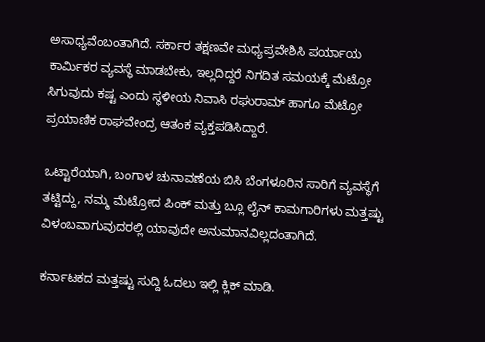ಅಸಾಧ್ಯವೆಂಬಂತಾಗಿದೆ. ಸರ್ಕಾರ ತಕ್ಷಣವೇ ಮಧ್ಯಪ್ರವೇಶಿಸಿ ಪರ್ಯಾಯ ಕಾರ್ಮಿಕರ ವ್ಯವಸ್ಥೆ ಮಾಡಬೇಕು, ಇಲ್ಲದಿದ್ದರೆ ನಿಗದಿತ ಸಮಯಕ್ಕೆ ಮೆಟ್ರೋ ಸಿಗುವುದು ಕಷ್ಟ ಎಂದು ಸ್ಥಳೀಯ ನಿವಾಸಿ ರಘುರಾಮ್ ಹಾಗೂ ಮೆಟ್ರೋ ಪ್ರಯಾಣಿಕ ರಾಘವೇಂದ್ರ ಆತಂಕ ವ್ಯಕ್ತಪಡಿಸಿದ್ದಾರೆ.

ಒಟ್ಟಾರೆಯಾಗಿ, ಬಂಗಾಳ ಚುನಾವಣೆಯ ಬಿಸಿ ಬೆಂಗಳೂರಿನ ಸಾರಿಗೆ ವ್ಯವಸ್ಥೆಗೆ ತಟ್ಟಿದ್ದು, ನಮ್ಮ ಮೆಟ್ರೋದ ಪಿಂಕ್ ಮತ್ತು ಬ್ಲೂ ಲೈನ್ ಕಾಮಗಾರಿಗಳು ಮತ್ತಷ್ಟು ವಿಳಂಬವಾಗುವುದರಲ್ಲಿ ಯಾವುದೇ ಅನುಮಾನವಿಲ್ಲದಂತಾಗಿದೆ.

ಕರ್ನಾಟಕದ ಮತ್ತಷ್ಟು ಸುದ್ದಿ ಓದಲು ಇಲ್ಲಿ ಕ್ಲಿಕ್ ಮಾಡಿ.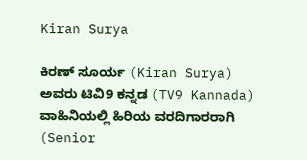Kiran Surya

ಕಿರಣ್ ಸೂರ್ಯ (Kiran Surya) ಅವರು ಟಿವಿ9 ಕನ್ನಡ (TV9 Kannada) ವಾಹಿನಿಯಲ್ಲಿ ಹಿರಿಯ ವರದಿಗಾರರಾಗಿ (Senior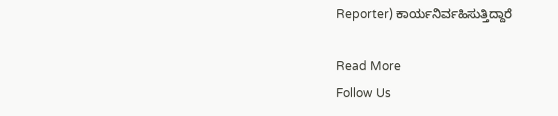Reporter) ಕಾರ್ಯನಿರ್ವಹಿಸುತ್ತಿದ್ದಾರೆ

Read More
Follow Us